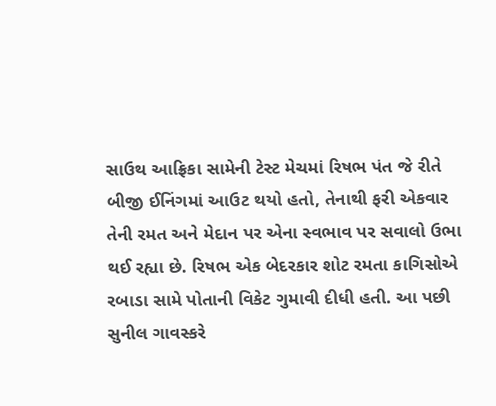સાઉથ આફ્રિકા સામેની ટેસ્ટ મેચમાં રિષભ પંત જે રીતે બીજી ઈનિંગમાં આઉટ થયો હતો, તેનાથી ફરી એકવાર તેની રમત અને મેદાન પર એના સ્વભાવ પર સવાલો ઉભા થઈ રહ્યા છે. રિષભ એક બેદરકાર શોટ રમતા કાગિસોએ રબાડા સામે પોતાની વિકેટ ગુમાવી દીધી હતી. આ પછી સુનીલ ગાવસ્કરે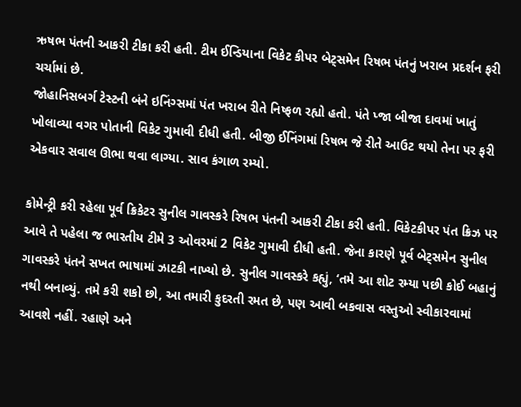ઋષભ પંતની આકરી ટીકા કરી હતી. ટીમ ઈન્ડિયાના વિકેટ કીપર બેટ્સમેન રિષભ પંતનું ખરાબ પ્રદર્શન ફરી ચર્ચામાં છે.
જોહાનિસબર્ગ ટેસ્ટની બંને ઇનિંગ્સમાં પંત ખરાબ રીતે નિષ્ફળ રહ્યો હતો. પંતે પ્જા બીજા દાવમાં ખાતું ખોલાવ્યા વગર પોતાની વિકેટ ગુમાવી દીધી હતી. બીજી ઈનિંગમાં રિષભ જે રીતે આઉટ થયો તેના પર ફરી એકવાર સવાલ ઊભા થવા લાગ્યા. સાવ કંગાળ રમ્યો.

કોમેન્ટ્રી કરી રહેલા પૂર્વ ક્રિકેટર સુનીલ ગાવસ્કરે રિષભ પંતની આકરી ટીકા કરી હતી. વિકેટકીપર પંત ક્રિઝ પર આવે તે પહેલા જ ભારતીય ટીમે 3 ઓવરમાં 2 વિકેટ ગુમાવી દીધી હતી. જેના કારણે પૂર્વ બેટ્સમેન સુનીલ ગાવસ્કરે પંતને સખત ભાષામાં ઝાટકી નાખ્યો છે. સુનીલ ગાવસ્કરે કહ્યું, ‘તમે આ શોટ રમ્યા પછી કોઈ બહાનું નથી બનાવ્યું. તમે કરી શકો છો, આ તમારી કુદરતી રમત છે, પણ આવી બકવાસ વસ્તુઓ સ્વીકારવામાં આવશે નહીં. રહાણે અને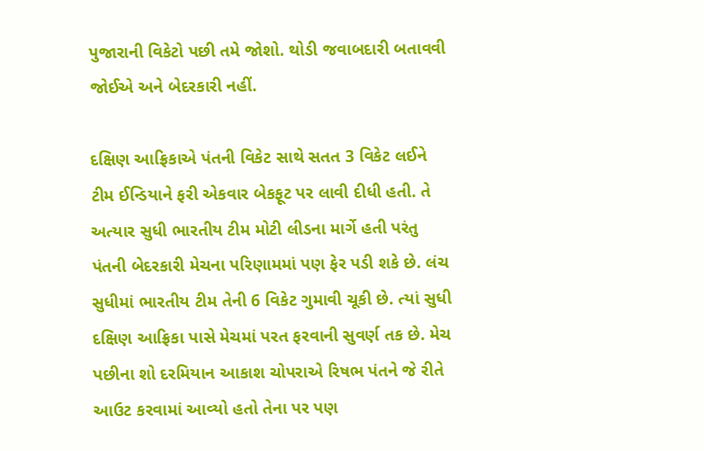પુજારાની વિકેટો પછી તમે જોશો. થોડી જવાબદારી બતાવવી જોઈએ અને બેદરકારી નહીં.

દક્ષિણ આફ્રિકાએ પંતની વિકેટ સાથે સતત 3 વિકેટ લઈને ટીમ ઈન્ડિયાને ફરી એકવાર બેકફૂટ પર લાવી દીધી હતી. તે અત્યાર સુધી ભારતીય ટીમ મોટી લીડના માર્ગે હતી પરંતુ પંતની બેદરકારી મેચના પરિણામમાં પણ ફેર પડી શકે છે. લંચ સુધીમાં ભારતીય ટીમ તેની 6 વિકેટ ગુમાવી ચૂકી છે. ત્યાં સુધી દક્ષિણ આફ્રિકા પાસે મેચમાં પરત ફરવાની સુવર્ણ તક છે. મેચ પછીના શો દરમિયાન આકાશ ચોપરાએ રિષભ પંતને જે રીતે આઉટ કરવામાં આવ્યો હતો તેના પર પણ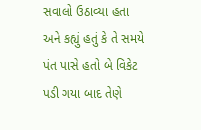સવાલો ઉઠાવ્યા હતા અને કહ્યું હતું કે તે સમયે પંત પાસે હતો બે વિકેટ પડી ગયા બાદ તેણે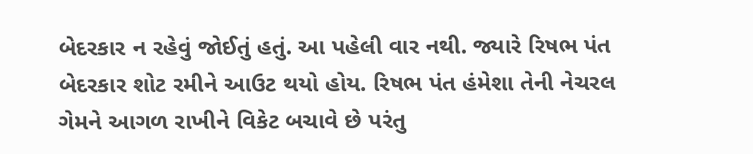બેદરકાર ન રહેવું જોઈતું હતું. આ પહેલી વાર નથી. જ્યારે રિષભ પંત બેદરકાર શોટ રમીને આઉટ થયો હોય. રિષભ પંત હંમેશા તેની નેચરલ ગેમને આગળ રાખીને વિકેટ બચાવે છે પરંતુ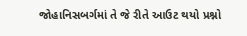જોહાનિસબર્ગમાં તે જે રીતે આઉટ થયો પ્રશ્નો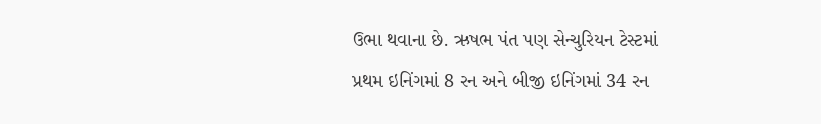ઉભા થવાના છે. ઋષભ પંત પણ સેન્ચુરિયન ટેસ્ટમાં પ્રથમ ઇનિંગમાં 8 રન અને બીજી ઇનિંગમાં 34 રન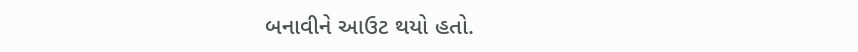બનાવીને આઉટ થયો હતો.